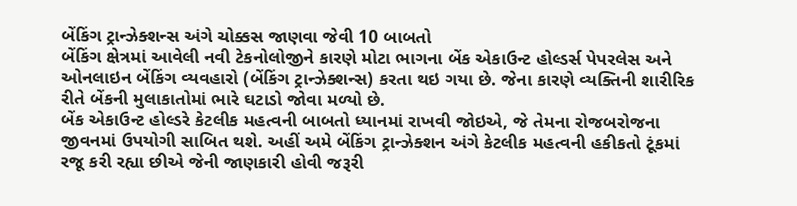બેંકિંગ ટ્રાન્ઝેક્શન્સ અંગે ચોક્કસ જાણવા જેવી 10 બાબતો
બેંકિંગ ક્ષેત્રમાં આવેલી નવી ટેકનોલોજીને કારણે મોટા ભાગના બેંક એકાઉન્ટ હોલ્ડર્સ પેપરલેસ અને ઓનલાઇન બેંકિંગ વ્યવહારો (બેંકિંગ ટ્રાન્ઝેક્શન્સ) કરતા થઇ ગયા છે. જેના કારણે વ્યક્તિની શારીરિક રીતે બેંકની મુલાકાતોમાં ભારે ઘટાડો જોવા મળ્યો છે.
બેંક એકાઉન્ટ હોલ્ડરે કેટલીક મહત્વની બાબતો ધ્યાનમાં રાખવી જોઇએ, જે તેમના રોજબરોજના જીવનમાં ઉપયોગી સાબિત થશે. અહીં અમે બેંકિંગ ટ્રાન્ઝેક્શન અંગે કેટલીક મહત્વની હકીકતો ટૂંકમાં રજૂ કરી રહ્યા છીએ જેની જાણકારી હોવી જરૂરી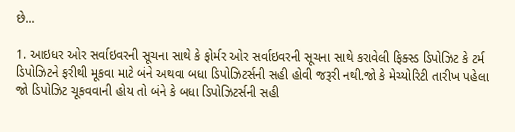છે...

1. આઇધર ઓર સર્વાઇવરની સૂચના સાથે કે ફોર્મર ઓર સર્વાઇવરની સૂચના સાથે કરાવેલી ફિક્સ્ડ ડિપોઝિટ કે ટર્મ ડિપોઝિટને ફરીથી મૂકવા માટે બંને અથવા બધા ડિપોઝિટર્સની સહી હોવી જરૂરી નથી.જો કે મેચ્યોરિટી તારીખ પહેલા જો ડિપોઝિટ ચૂકવવાની હોય તો બંને કે બધા ડિપોઝિટર્સની સહી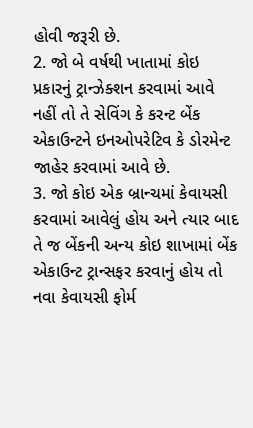હોવી જરૂરી છે.
2. જો બે વર્ષથી ખાતામાં કોઇ પ્રકારનું ટ્રાન્ઝેક્શન કરવામાં આવે નહીં તો તે સેવિંગ કે કરન્ટ બેંક એકાઉન્ટને ઇનઓપરેટિવ કે ડોરમેન્ટ જાહેર કરવામાં આવે છે.
3. જો કોઇ એક બ્રાન્ચમાં કેવાયસી કરવામાં આવેલું હોય અને ત્યાર બાદ તે જ બેંકની અન્ય કોઇ શાખામાં બેંક એકાઉન્ટ ટ્રાન્સફર કરવાનું હોય તો નવા કેવાયસી ફોર્મ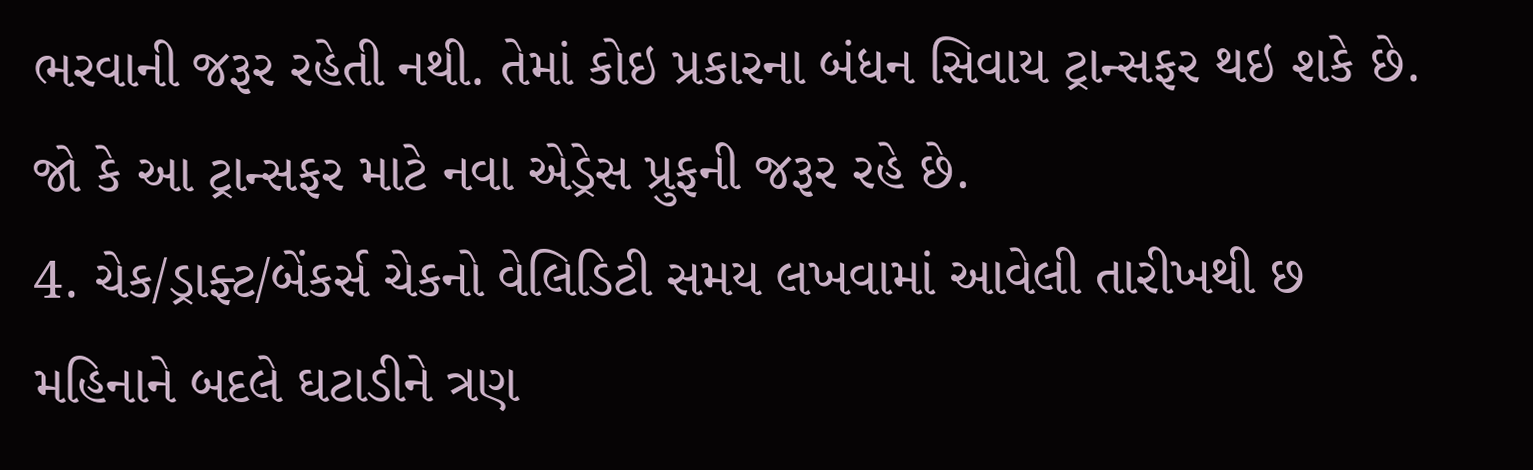ભરવાની જરૂર રહેતી નથી. તેમાં કોઇ પ્રકારના બંધન સિવાય ટ્રાન્સફર થઇ શકે છે. જો કે આ ટ્રાન્સફર માટે નવા એડ્રેસ પ્રુફની જરૂર રહે છે.
4. ચેક/ડ્રાફ્ટ/બેંકર્સ ચેકનો વેલિડિટી સમય લખવામાં આવેલી તારીખથી છ મહિનાને બદલે ઘટાડીને ત્રણ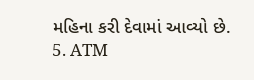મહિના કરી દેવામાં આવ્યો છે.
5. ATM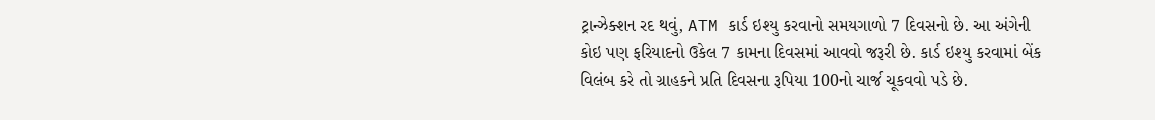ટ્રાન્ઝેક્શન રદ થવું, ATM કાર્ડ ઇશ્યુ કરવાનો સમયગાળો 7 દિવસનો છે. આ અંગેની કોઇ પણ ફરિયાદનો ઉકેલ 7 કામના દિવસમાં આવવો જરૂરી છે. કાર્ડ ઇશ્યુ કરવામાં બેંક વિલંબ કરે તો ગ્રાહકને પ્રતિ દિવસના રૂપિયા 100નો ચાર્જ ચૂકવવો પડે છે.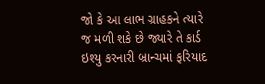જો કે આ લાભ ગ્રાહકને ત્યારે જ મળી શકે છે જ્યારે તે કાર્ડ ઇશ્યુ કરનારી બ્રાન્ચમાં ફરિયાદ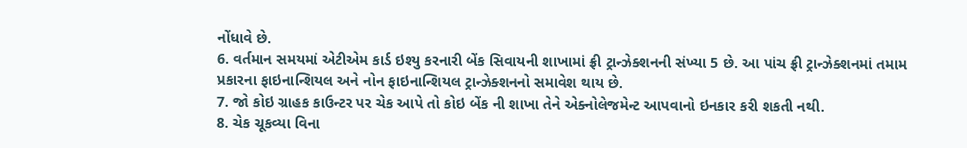નોંધાવે છે.
6. વર્તમાન સમયમાં એટીએમ કાર્ડ ઇશ્યુ કરનારી બેંક સિવાયની શાખામાં ફ્રી ટ્રાન્ઝેક્શનની સંખ્યા 5 છે. આ પાંચ ફ્રી ટ્રાન્ઝેક્શનમાં તમામ પ્રકારના ફાઇનાન્શિયલ અને નોન ફાઇનાન્શિયલ ટ્રાન્ઝેક્શનનો સમાવેશ થાય છે.
7. જો કોઇ ગ્રાહક કાઉન્ટર પર ચેક આપે તો કોઇ બેંક ની શાખા તેને એક્નોલેજમેન્ટ આપવાનો ઇનકાર કરી શકતી નથી.
8. ચેક ચૂકવ્યા વિના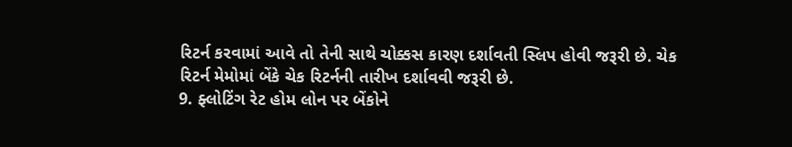રિટર્ન કરવામાં આવે તો તેની સાથે ચોક્કસ કારણ દર્શાવતી સ્લિપ હોવી જરૂરી છે. ચેક રિટર્ન મેમોમાં બેંકે ચેક રિટર્નની તારીખ દર્શાવવી જરૂરી છે.
9. ફ્લોટિંગ રેટ હોમ લોન પર બેંકોને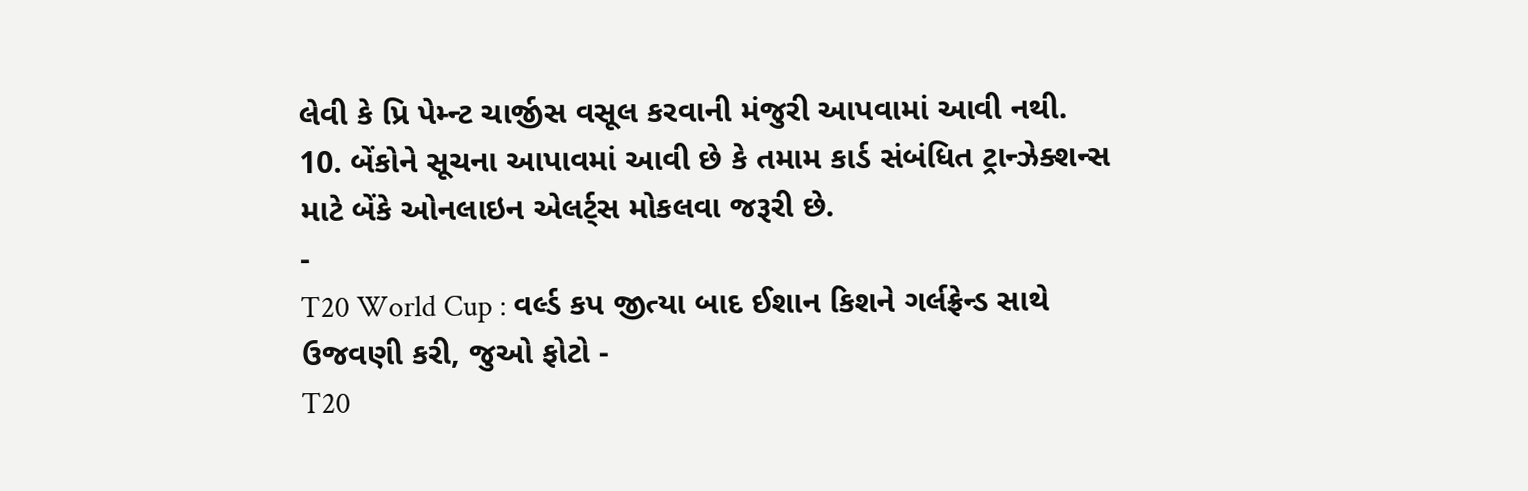લેવી કે પ્રિ પેમ્ન્ટ ચાર્જીસ વસૂલ કરવાની મંજુરી આપવામાં આવી નથી.
10. બેંકોને સૂચના આપાવમાં આવી છે કે તમામ કાર્ડ સંબંધિત ટ્રાન્ઝેક્શન્સ માટે બેંકે ઓનલાઇન એલર્ટ્સ મોકલવા જરૂરી છે.
-
T20 World Cup : વર્લ્ડ કપ જીત્યા બાદ ઈશાન કિશને ગર્લફ્રેન્ડ સાથે ઉજવણી કરી, જુઓ ફોટો -
T20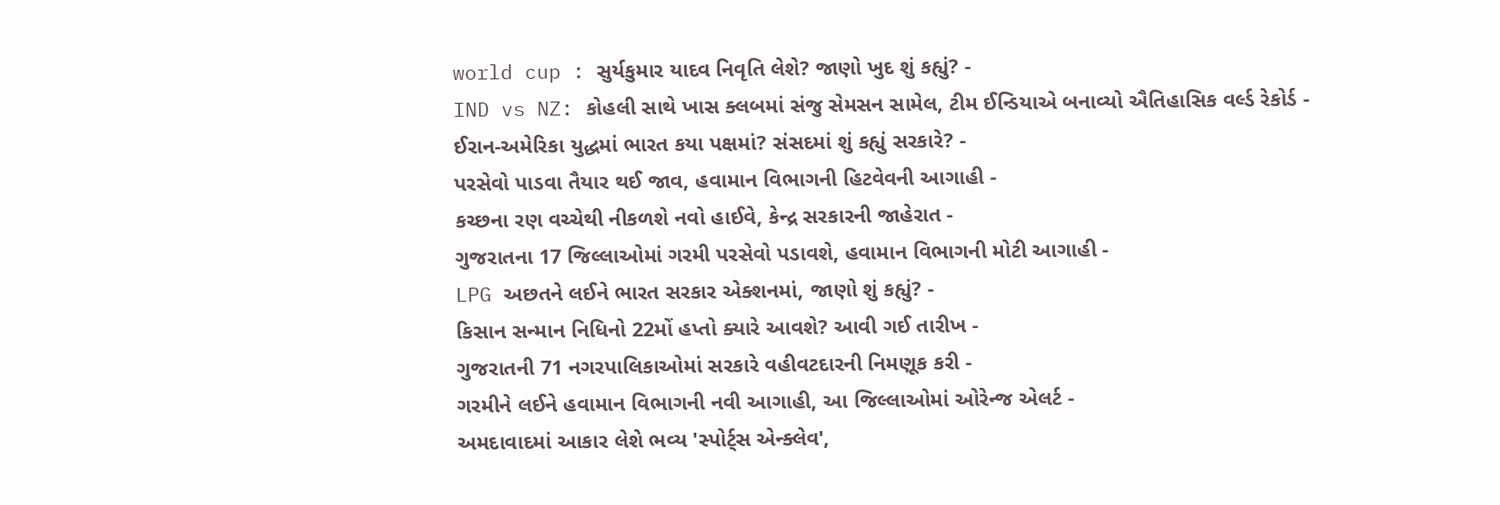world cup : સુર્યકુમાર યાદવ નિવૃતિ લેશે? જાણો ખુદ શું કહ્યું? -
IND vs NZ: કોહલી સાથે ખાસ ક્લબમાં સંજુ સેમસન સામેલ, ટીમ ઈન્ડિયાએ બનાવ્યો ઐતિહાસિક વર્લ્ડ રેકોર્ડ -
ઈરાન-અમેરિકા યુદ્ધમાં ભારત કયા પક્ષમાં? સંસદમાં શું કહ્યું સરકારે? -
પરસેવો પાડવા તૈયાર થઈ જાવ, હવામાન વિભાગની હિટવેવની આગાહી -
કચ્છના રણ વચ્ચેથી નીકળશે નવો હાઈવે, કેન્દ્ર સરકારની જાહેરાત -
ગુજરાતના 17 જિલ્લાઓમાં ગરમી પરસેવો પડાવશે, હવામાન વિભાગની મોટી આગાહી -
LPG અછતને લઈને ભારત સરકાર એક્શનમાં, જાણો શું કહ્યું? -
કિસાન સન્માન નિધિનો 22મોં હપ્તો ક્યારે આવશે? આવી ગઈ તારીખ -
ગુજરાતની 71 નગરપાલિકાઓમાં સરકારે વહીવટદારની નિમણૂક કરી -
ગરમીને લઈને હવામાન વિભાગની નવી આગાહી, આ જિલ્લાઓમાં ઓરેન્જ એલર્ટ -
અમદાવાદમાં આકાર લેશે ભવ્ય 'સ્પોર્ટ્સ એન્ક્લેવ',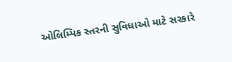ઓલિમ્પિક સ્તરની સુવિધાઓ માટે સરકારે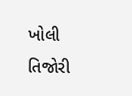ખોલી તિજોરી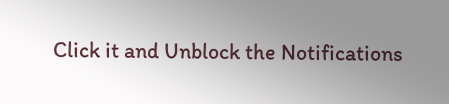Click it and Unblock the Notifications